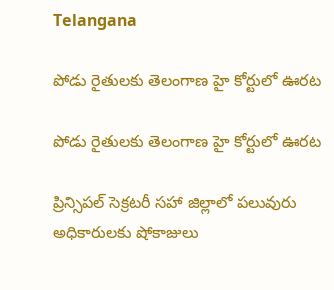Telangana

పోడు రైతులకు తెలంగాణ హై కోర్టులో ఊరట

పోడు రైతులకు తెలంగాణ హై కోర్టులో ఊరట

ప్రిన్సిపల్ సెక్రటరీ సహా జిల్లాలో పలువురు అధికారులకు షోకాజులు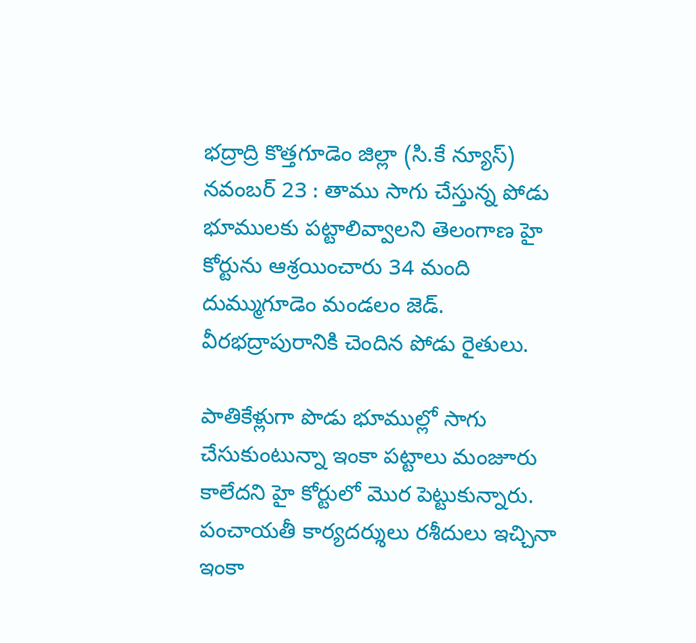భద్రాద్రి కొత్తగూడెం జిల్లా (సి.కే న్యూస్) నవంబర్ 23 : తాము సాగు చేస్తున్న పోడు భూములకు పట్టాలివ్వాలని తెలంగాణ హై కోర్టును ఆశ్రయించారు 34 మంది దుమ్ముగూడెం మండలం జెడ్. వీరభద్రాపురానికి చెందిన పోడు రైతులు.

పాతికేళ్లుగా పొడు భూముల్లో సాగు చేసుకుంటున్నా ఇంకా పట్టాలు మంజూరు కాలేదని హై కోర్టులో మొర పెట్టుకున్నారు. పంచాయతీ కార్యదర్శులు రశీదులు ఇచ్చినా ఇంకా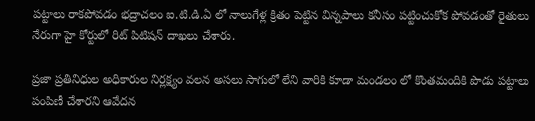పట్టాలు రాకపోవడం భద్రాచలం ఐ.టి.డి.ఏ లో నాలుగేళ్ల క్రితం పెట్టిన విన్నపాలు కనీసం పట్టించుకోక పోవడంతో రైతులు నేరుగా హై కోర్టులో రిట్ పిటిషన్ దాఖలు చేశారు.

ప్రజా ప్రతినిధుల అధికారుల నిర్లక్ష్యం వలన అసలు సాగులో లేని వారికి కూడా మండలం లో కొంతమందికి పొడు పట్టాలు పంపిణీ చేశారని ఆవేదన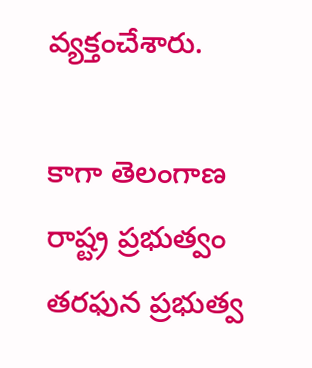వ్యక్తంచేశారు.

కాగా తెలంగాణ రాష్ట్ర ప్రభుత్వం తరఫున ప్రభుత్వ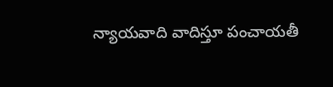న్యాయవాది వాదిస్తూ పంచాయతీ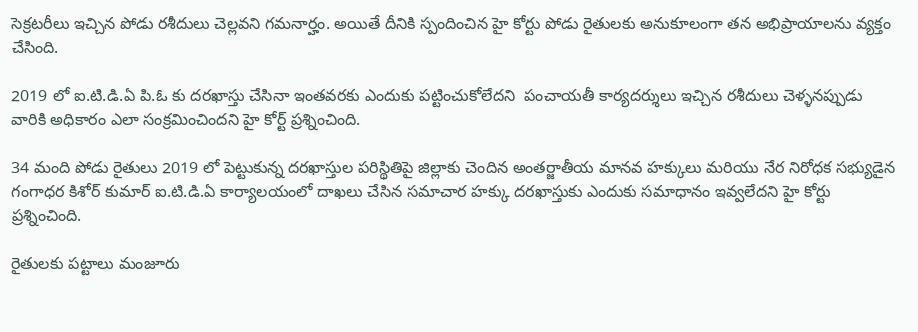సెక్రటరీలు ఇచ్చిన పోడు రశీదులు చెల్లవని గమనార్హం. అయితే దీనికి స్పందించిన హై కోర్టు పోడు రైతులకు అనుకూలంగా తన అభిప్రాయాలను వ్యక్తం చేసింది.

2019 లో ఐ.టి.డి.ఏ పి.ఓ కు దరఖాస్తు చేసినా ఇంతవరకు ఎందుకు పట్టించుకోలేదని  పంచాయతీ కార్యదర్శులు ఇచ్చిన రశీదులు చెళ్ళనప్పుడు వారికి అధికారం ఎలా సంక్రమించిందని హై కోర్ట్ ప్రశ్నించింది.

34 మంది పోడు రైతులు 2019 లో పెట్టుకున్న దరఖాస్తుల పరిస్థితిపై జిల్లాకు చెందిన అంతర్జాతీయ మానవ హక్కులు మరియు నేర నిరోధక సభ్యుడైన గంగాధర కిశోర్ కుమార్ ఐ.టి.డి.ఏ కార్యాలయంలో దాఖలు చేసిన సమాచార హక్కు దరఖాస్తుకు ఎందుకు సమాధానం ఇవ్వలేదని హై కోర్టు ప్రశ్నించింది.

రైతులకు పట్టాలు మంజూరు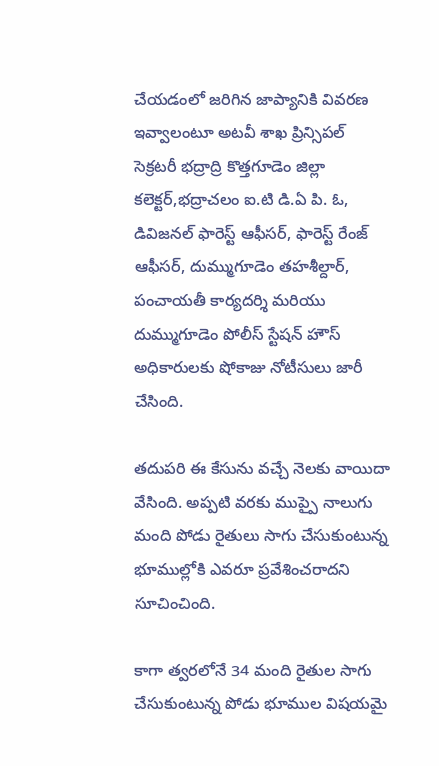చేయడంలో జరిగిన జాప్యానికి వివరణ ఇవ్వాలంటూ అటవీ శాఖ ప్రిన్సిపల్ సెక్రటరీ భద్రాద్రి కొత్తగూడెం జిల్లా కలెక్టర్,భద్రాచలం ఐ.టి డి.ఏ పి. ఓ, డివిజనల్ ఫారెస్ట్ ఆఫీసర్, ఫారెస్ట్ రేంజ్ ఆఫీసర్, దుమ్ముగూడెం తహశీల్దార్, పంచాయతీ కార్యదర్శి మరియు దుమ్ముగూడెం పోలీస్ స్టేషన్ హౌస్ అధికారులకు షోకాజు నోటీసులు జారీ చేసింది.

తదుపరి ఈ కేసును వచ్చే నెలకు వాయిదా వేసింది. అప్పటి వరకు ముప్పై నాలుగు మంది పోడు రైతులు సాగు చేసుకుంటున్న భూముల్లోకి ఎవరూ ప్రవేశించరాదని సూచించింది.

కాగా త్వరలోనే 34 మంది రైతుల సాగు చేసుకుంటున్న పోడు భూముల విషయమై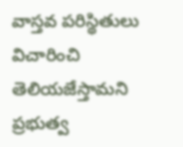వాస్తవ పరిస్థితులు విచారించి తెలియజేస్తామని ప్రభుత్వ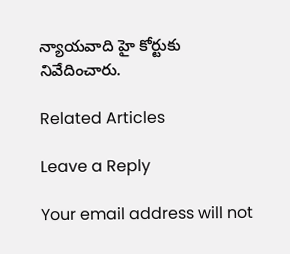న్యాయవాది హై కోర్టుకు నివేదించారు.

Related Articles

Leave a Reply

Your email address will not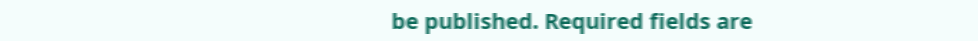be published. Required fields are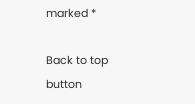marked *

Back to top button